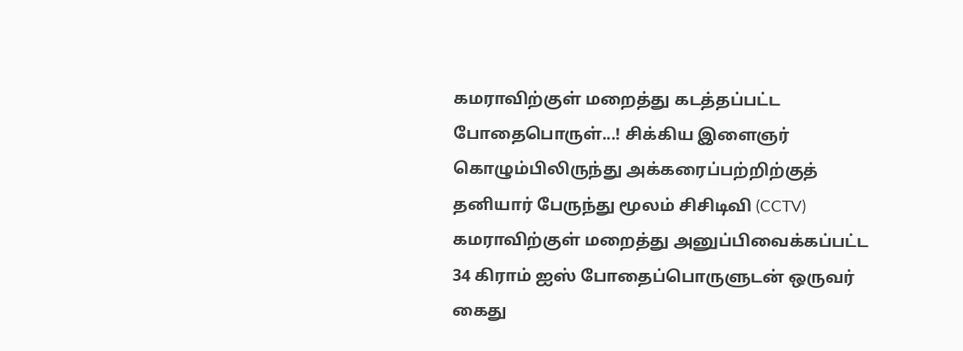கமராவிற்குள் மறைத்து கடத்தப்பட்ட போதைபொருள்...! சிக்கிய இளைஞர்
கொழும்பிலிருந்து அக்கரைப்பற்றிற்குத் தனியார் பேருந்து மூலம் சிசிடிவி (CCTV) கமராவிற்குள் மறைத்து அனுப்பிவைக்கப்பட்ட 34 கிராம் ஐஸ் போதைப்பொருளுடன் ஒருவர் கைது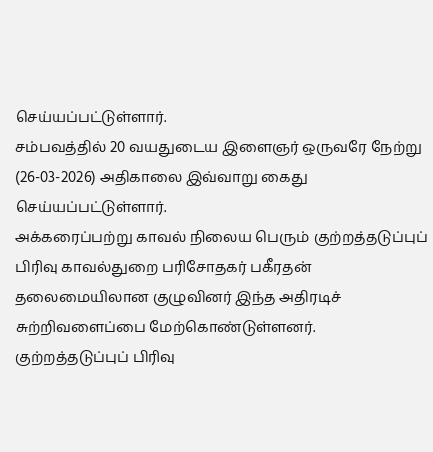செய்யப்பட்டுள்ளார்.
சம்பவத்தில் 20 வயதுடைய இளைஞர் ஒருவரே நேற்று (26-03-2026) அதிகாலை இவ்வாறு கைது செய்யப்பட்டுள்ளார்.
அக்கரைப்பற்று காவல் நிலைய பெரும் குற்றத்தடுப்புப் பிரிவு காவல்துறை பரிசோதகர் பகீரதன் தலைமையிலான குழுவினர் இந்த அதிரடிச் சுற்றிவளைப்பை மேற்கொண்டுள்ளனர்.
குற்றத்தடுப்புப் பிரிவு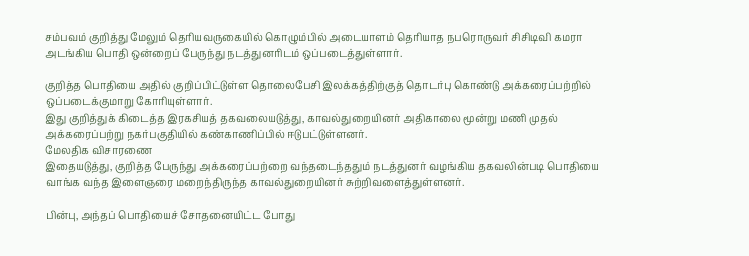சம்பவம் குறித்து மேலும் தெரியவருகையில் கொழும்பில் அடையாளம் தெரியாத நபரொருவர் சிசிடிவி கமரா அடங்கிய பொதி ஒன்றைப் பேருந்து நடத்துனரிடம் ஒப்படைத்துள்ளார்.

குறித்த பொதியை அதில் குறிப்பிட்டுள்ள தொலைபேசி இலக்கத்திற்குத் தொடர்பு கொண்டு அக்கரைப்பற்றில் ஒப்படைக்குமாறு கோரியுள்ளார்.
இது குறித்துக் கிடைத்த இரகசியத் தகவலையடுத்து, காவல்துறையினர் அதிகாலை மூன்று மணி முதல் அக்கரைப்பற்று நகர்பகுதியில் கண்காணிப்பில் ஈடுபட்டுள்ளனர்.
மேலதிக விசாரணை
இதையடுத்து, குறித்த பேருந்து அக்கரைப்பற்றை வந்தடைந்ததும் நடத்துனர் வழங்கிய தகவலின்படி பொதியை வாங்க வந்த இளைஞரை மறைந்திருந்த காவல்துறையினர் சுற்றிவளைத்துள்ளனர்.

பின்பு, அந்தப் பொதியைச் சோதனையிட்ட போது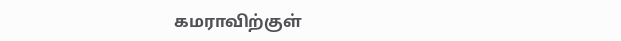கமராவிற்குள்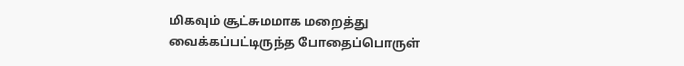மிகவும் சூட்சுமமாக மறைத்து வைக்கப்பட்டிருந்த போதைப்பொருள்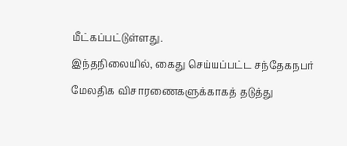மீட்கப்பட்டுள்ளது.
இந்தநிலையில், கைது செய்யப்பட்ட சந்தேகநபர் மேலதிக விசாரணைகளுக்காகத் தடுத்து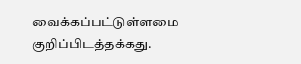வைக்கப்பட்டுள்ளமை குறிப்பிடத்தக்கது.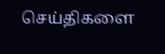செய்திகளை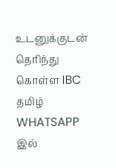உடனுக்குடன் தெரிந்து கொள்ள IBC தமிழ் WHATSAPP இல்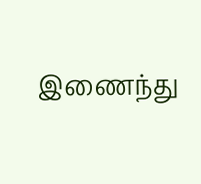இணைந்து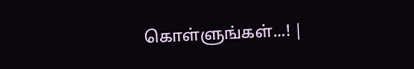கொள்ளுங்கள்...! |